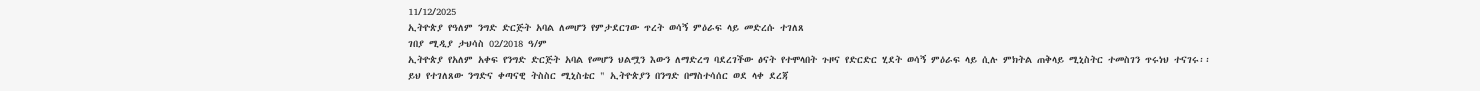11/12/2025
ኢትዮጵያ የዓለም ንግድ ድርጅት አባል ለመሆን የምታደርገው ጥረት ወሳኝ ምዕራፍ ላይ መድረሱ ተገለጸ
ገበያ ሚዲያ ታህሳስ 02/2018 ዓ/ም
ኢትዮጵያ የአለም አቀፍ የንግድ ድርጅት አባል የመሆን ህልሟን እውን ለማድረግ ባደረገችው ፅናት የተሞላበት ጉዞና የድርድር ሂደት ወሳኝ ምዕራፍ ላይ ሲሉ ምክትል ጠቅላይ ሚኒስትር ተመስገን ጥሩነህ ተናገሩ፡፡
ይህ የተገለጸው ንግድና ቀጣናዊ ትስስር ሚኒስቴር " ኢትዮጵያን በንግድ በማስተሳሰር ወደ ላቀ ደረጃ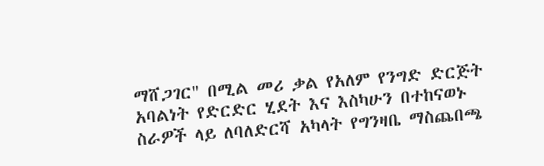ማሸጋገር" በሚል መሪ ቃል የአለም የንግድ ድርጅት አባልነት የድርድር ሂደት እና እስካሁን በተከናወኑ ስራዎች ላይ ለባለድርሻ አካላት የግንዛቤ ማስጨበጫ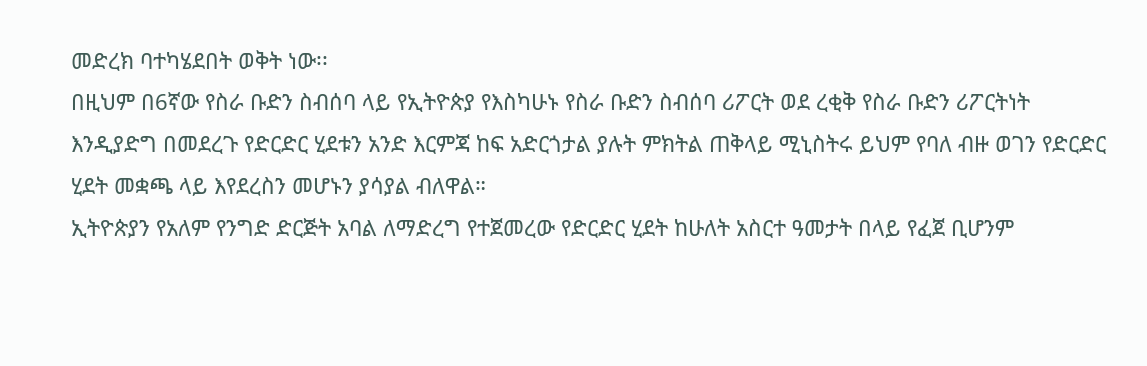መድረክ ባተካሄደበት ወቅት ነው፡፡
በዚህም በ6ኛው የስራ ቡድን ስብሰባ ላይ የኢትዮጵያ የእስካሁኑ የስራ ቡድን ስብሰባ ሪፖርት ወደ ረቂቅ የስራ ቡድን ሪፖርትነት እንዲያድግ በመደረጉ የድርድር ሂደቱን አንድ እርምጃ ከፍ አድርጎታል ያሉት ምክትል ጠቅላይ ሚኒስትሩ ይህም የባለ ብዙ ወገን የድርድር ሂደት መቋጫ ላይ እየደረስን መሆኑን ያሳያል ብለዋል።
ኢትዮጵያን የአለም የንግድ ድርጅት አባል ለማድረግ የተጀመረው የድርድር ሂደት ከሁለት አስርተ ዓመታት በላይ የፈጀ ቢሆንም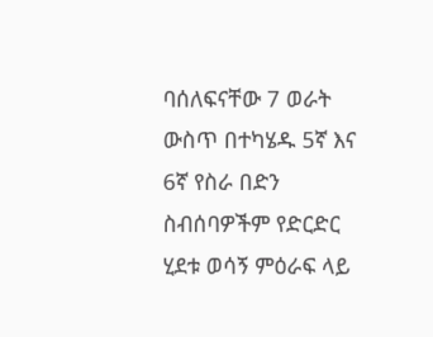ባሰለፍናቸው 7 ወራት ውስጥ በተካሄዱ 5ኛ እና 6ኛ የስራ በድን ስብሰባዎችም የድርድር ሂደቱ ወሳኝ ምዕራፍ ላይ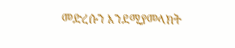መድረሱን እንደሚያመላክት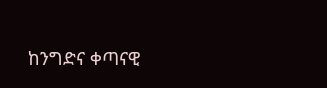ከንግድና ቀጣናዊ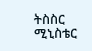ትስስር ሚኒስቴር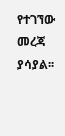የተገኘው መረጃ ያሳያል፡፡